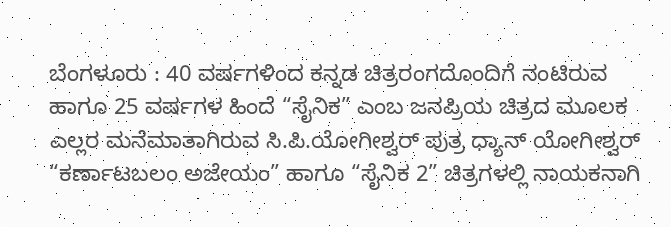ಬೆಂಗಳೂರು : 40 ವರ್ಷಗಳಿಂದ ಕನ್ನಡ ಚಿತ್ರರಂಗದೊಂದಿಗೆ ನಂಟಿರುವ ಹಾಗೂ 25 ವರ್ಷಗಳ ಹಿಂದೆ “ಸೈನಿಕ” ಎಂಬ ಜನಪ್ರಿಯ ಚಿತ್ರದ ಮೂಲಕ ಎಲ್ಲರ ಮನೆಮಾತಾಗಿರುವ ಸಿ.ಪಿ.ಯೋಗೀಶ್ವರ್ ಪುತ್ರ ಧ್ಯಾನ್ ಯೋಗೀಶ್ವರ್ “ಕರ್ಣಾಟಬಲಂ ಅಜೇಯಂ” ಹಾಗೂ “ಸೈನಿಕ 2” ಚಿತ್ರಗಳಲ್ಲಿ ನಾಯಕನಾಗಿ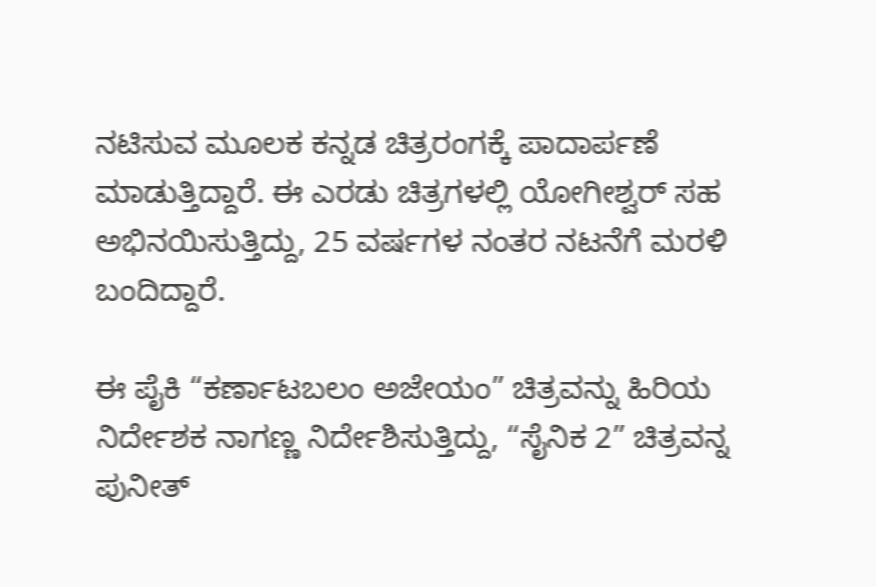ನಟಿಸುವ ಮೂಲಕ ಕನ್ನಡ ಚಿತ್ರರಂಗಕ್ಕೆ ಪಾದಾರ್ಪಣೆ ಮಾಡುತ್ತಿದ್ದಾರೆ. ಈ ಎರಡು ಚಿತ್ರಗಳಲ್ಲಿ ಯೋಗೀಶ್ವರ್ ಸಹ ಅಭಿನಯಿಸುತ್ತಿದ್ದು, 25 ವರ್ಷಗಳ ನಂತರ ನಟನೆಗೆ ಮರಳಿ ಬಂದಿದ್ದಾರೆ.

ಈ ಪೈಕಿ “ಕರ್ಣಾಟಬಲಂ ಅಜೇಯಂ” ಚಿತ್ರವನ್ನು ಹಿರಿಯ ನಿರ್ದೇಶಕ ನಾಗಣ್ಣ ನಿರ್ದೇಶಿಸುತ್ತಿದ್ದು, “ಸೈನಿಕ 2” ಚಿತ್ರವನ್ನ ಪುನೀತ್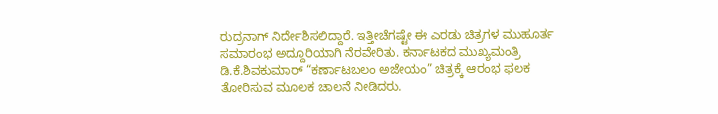ರುದ್ರನಾಗ್ ನಿರ್ದೇಶಿಸಲಿದ್ದಾರೆ. ಇತ್ತೀಚೆಗಷ್ಟೇ ಈ ಎರಡು ಚಿತ್ರಗಳ ಮುಹೂರ್ತ ಸಮಾರಂಭ ಅದ್ದೂರಿಯಾಗಿ ನೆರವೇರಿತು. ಕರ್ನಾಟಕದ ಮುಖ್ಯಮಂತ್ರಿ ಡಿ.ಕೆ.ಶಿವಕುಮಾರ್ “ಕರ್ಣಾಟಬಲಂ ಅಜೇಯಂ” ಚಿತ್ರಕ್ಕೆ ಆರಂಭ ಫಲಕ ತೋರಿಸುವ ಮೂಲಕ ಚಾಲನೆ ನೀಡಿದರು.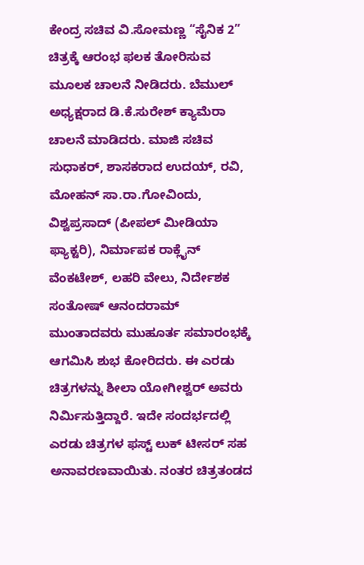ಕೇಂದ್ರ ಸಚಿವ ವಿ.ಸೋಮಣ್ಣ “ಸೈನಿಕ 2” ಚಿತ್ರಕ್ಕೆ ಆರಂಭ ಫಲಕ ತೋರಿಸುವ ಮೂಲಕ ಚಾಲನೆ ನೀಡಿದರು. ಬೆಮುಲ್ ಅಧ್ಯಕ್ಷರಾದ ಡಿ.ಕೆ.ಸುರೇಶ್ ಕ್ಯಾಮೆರಾ ಚಾಲನೆ ಮಾಡಿದರು. ಮಾಜಿ ಸಚಿವ ಸುಧಾಕರ್, ಶಾಸಕರಾದ ಉದಯ್, ರವಿ, ಮೋಹನ್ ಸಾ.ರಾ.ಗೋವಿಂದು, ವಿಶ್ವಪ್ರಸಾದ್ (ಪೀಪಲ್ ಮೀಡಿಯಾ ಫ್ಯಾಕ್ಟರಿ), ನಿರ್ಮಾಪಕ ರಾಕ್ಲೈನ್ ವೆಂಕಟೇಶ್, ಲಹರಿ ವೇಲು, ನಿರ್ದೇಶಕ ಸಂತೋಷ್ ಆನಂದರಾಮ್ ಮುಂತಾದವರು ಮುಹೂರ್ತ ಸಮಾರಂಭಕ್ಕೆ ಆಗಮಿಸಿ ಶುಭ ಕೋರಿದರು. ಈ ಎರಡು ಚಿತ್ರಗಳನ್ನು ಶೀಲಾ ಯೋಗೀಶ್ವರ್ ಅವರು ನಿರ್ಮಿಸುತ್ತಿದ್ದಾರೆ. ಇದೇ ಸಂದರ್ಭದಲ್ಲಿ ಎರಡು ಚಿತ್ರಗಳ ಫಸ್ಟ್ ಲುಕ್ ಟೀಸರ್ ಸಹ ಅನಾವರಣವಾಯಿತು. ನಂತರ ಚಿತ್ರತಂಡದ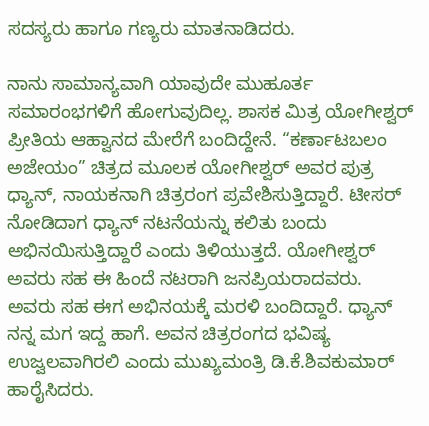ಸದಸ್ಯರು ಹಾಗೂ ಗಣ್ಯರು ಮಾತನಾಡಿದರು.

ನಾನು ಸಾಮಾನ್ಯವಾಗಿ ಯಾವುದೇ ಮುಹೂರ್ತ ಸಮಾರಂಭಗಳಿಗೆ ಹೋಗುವುದಿಲ್ಲ. ಶಾಸಕ ಮಿತ್ರ ಯೋಗೀಶ್ವರ್ ಪ್ರೀತಿಯ ಆಹ್ವಾನದ ಮೇರೆಗೆ ಬಂದಿದ್ದೇನೆ. “ಕರ್ಣಾಟಬಲಂ ಅಜೇಯಂ” ಚಿತ್ರದ ಮೂಲಕ ಯೋಗೀಶ್ವರ್ ಅವರ ಪುತ್ರ ಧ್ಯಾನ್, ನಾಯಕನಾಗಿ ಚಿತ್ರರಂಗ ಪ್ರವೇಶಿಸುತ್ತಿದ್ದಾರೆ. ಟೀಸರ್ ನೋಡಿದಾಗ ಧ್ಯಾನ್ ನಟನೆಯನ್ನು ಕಲಿತು ಬಂದು ಅಭಿನಯಿಸುತ್ತಿದ್ದಾರೆ ಎಂದು ತಿಳಿಯುತ್ತದೆ. ಯೋಗೀಶ್ವರ್ ಅವರು ಸಹ ಈ ಹಿಂದೆ ನಟರಾಗಿ ಜನಪ್ರಿಯರಾದವರು. ಅವರು ಸಹ ಈಗ ಅಭಿನಯಕ್ಕೆ ಮರಳಿ ಬಂದಿದ್ದಾರೆ. ಧ್ಯಾನ್ ನನ್ನ ಮಗ ಇದ್ದ ಹಾಗೆ. ಅವನ ಚಿತ್ರರಂಗದ ಭವಿಷ್ಯ ಉಜ್ವಲವಾಗಿರಲಿ ಎಂದು ಮುಖ್ಯಮಂತ್ರಿ ಡಿ.ಕೆ.ಶಿವಕುಮಾರ್ ಹಾರೈಸಿದರು.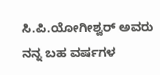ಸಿ.ಪಿ.ಯೋಗೀಶ್ವರ್ ಅವರು ನನ್ನ ಬಹ ವರ್ಷಗಳ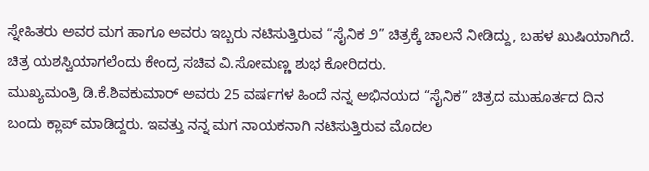ಸ್ನೇಹಿತರು ಅವರ ಮಗ ಹಾಗೂ ಅವರು ಇಬ್ಬರು ನಟಿಸುತ್ತಿರುವ “ಸೈನಿಕ ೨” ಚಿತ್ರಕ್ಕೆ ಚಾಲನೆ ನೀಡಿದ್ದು, ಬಹಳ ಖುಷಿಯಾಗಿದೆ. ಚಿತ್ರ ಯಶಸ್ವಿಯಾಗಲೆಂದು ಕೇಂದ್ರ ಸಚಿವ ವಿ.ಸೋಮಣ್ಣ ಶುಭ ಕೋರಿದರು.
ಮುಖ್ಯಮಂತ್ರಿ ಡಿ.ಕೆ.ಶಿವಕುಮಾರ್ ಅವರು 25 ವರ್ಷಗಳ ಹಿಂದೆ ನನ್ನ ಅಭಿನಯದ “ಸೈನಿಕ” ಚಿತ್ರದ ಮುಹೂರ್ತದ ದಿನ ಬಂದು ಕ್ಲಾಪ್ ಮಾಡಿದ್ದರು. ಇವತ್ತು ನನ್ನ ಮಗ ನಾಯಕನಾಗಿ ನಟಿಸುತ್ತಿರುವ ಮೊದಲ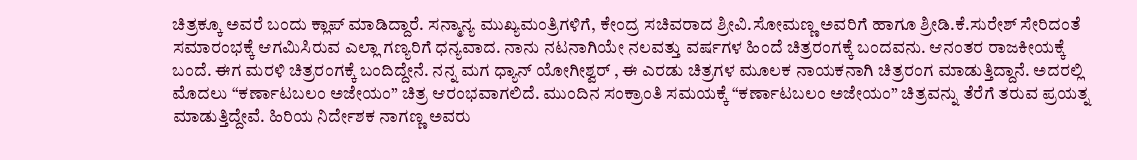ಚಿತ್ರಕ್ಕೂ ಅವರೆ ಬಂದು ಕ್ಲಾಪ್ ಮಾಡಿದ್ದಾರೆ. ಸನ್ಮಾನ್ಯ ಮುಖ್ಯಮಂತ್ರಿಗಳಿಗೆ, ಕೇಂದ್ರ ಸಚಿವರಾದ ಶ್ರೀವಿ.ಸೋಮಣ್ಣ ಅವರಿಗೆ ಹಾಗೂ ಶ್ರೀಡಿ.ಕೆ.ಸುರೇಶ್ ಸೇರಿದಂತೆ ಸಮಾರಂಭಕ್ಕೆ ಆಗಮಿಸಿರುವ ಎಲ್ಲಾ ಗಣ್ಯರಿಗೆ ಧನ್ಯವಾದ. ನಾನು ನಟನಾಗಿಯೇ ನಲವತ್ತು ವರ್ಷಗಳ ಹಿಂದೆ ಚಿತ್ರರಂಗಕ್ಕೆ ಬಂದವನು. ಆನಂತರ ರಾಜಕೀಯಕ್ಕೆ ಬಂದೆ. ಈಗ ಮರಳಿ ಚಿತ್ರರಂಗಕ್ಕೆ ಬಂದಿದ್ದೇನೆ. ನನ್ನ ಮಗ ಧ್ಯಾನ್ ಯೋಗೀಶ್ವರ್ , ಈ ಎರಡು ಚಿತ್ರಗಳ ಮೂಲಕ ನಾಯಕನಾಗಿ ಚಿತ್ರರಂಗ ಮಾಡುತ್ತಿದ್ದಾನೆ. ಅದರಲ್ಲಿ ಮೊದಲು “ಕರ್ಣಾಟಬಲಂ ಅಜೇಯಂ” ಚಿತ್ರ ಆರಂಭವಾಗಲಿದೆ. ಮುಂದಿನ ಸಂಕ್ರಾಂತಿ ಸಮಯಕ್ಕೆ “ಕರ್ಣಾಟಬಲಂ ಅಜೇಯಂ” ಚಿತ್ರವನ್ನು ತೆರೆಗೆ ತರುವ ಪ್ರಯತ್ನ ಮಾಡುತ್ತಿದ್ದೇವೆ. ಹಿರಿಯ ನಿರ್ದೇಶಕ ನಾಗಣ್ಣ ಅವರು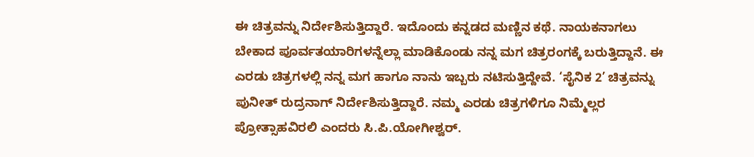ಈ ಚಿತ್ರವನ್ನು ನಿರ್ದೇಶಿಸುತ್ತಿದ್ದಾರೆ. ಇದೊಂದು ಕನ್ನಡದ ಮಣ್ಣಿನ ಕಥೆ. ನಾಯಕನಾಗಲು ಬೇಕಾದ ಪೂರ್ವತಯಾರಿಗಳನ್ನೆಲ್ಲಾ ಮಾಡಿಕೊಂಡು ನನ್ನ ಮಗ ಚಿತ್ರರಂಗಕ್ಕೆ ಬರುತ್ತಿದ್ದಾನೆ. ಈ ಎರಡು ಚಿತ್ರಗಳಲ್ಲಿ ನನ್ನ ಮಗ ಹಾಗೂ ನಾನು ಇಬ್ಬರು ನಟಿಸುತ್ತಿದ್ದೇವೆ. ‘ಸೈನಿಕ 2’ ಚಿತ್ರವನ್ನು ಪುನೀತ್ ರುದ್ರನಾಗ್ ನಿರ್ದೇಶಿಸುತ್ತಿದ್ದಾರೆ. ನಮ್ಮ ಎರಡು ಚಿತ್ರಗಳಿಗೂ ನಿಮ್ಮೆಲ್ಲರ ಪ್ರೋತ್ಸಾಹವಿರಲಿ ಎಂದರು ಸಿ.ಪಿ.ಯೋಗೀಶ್ವರ್.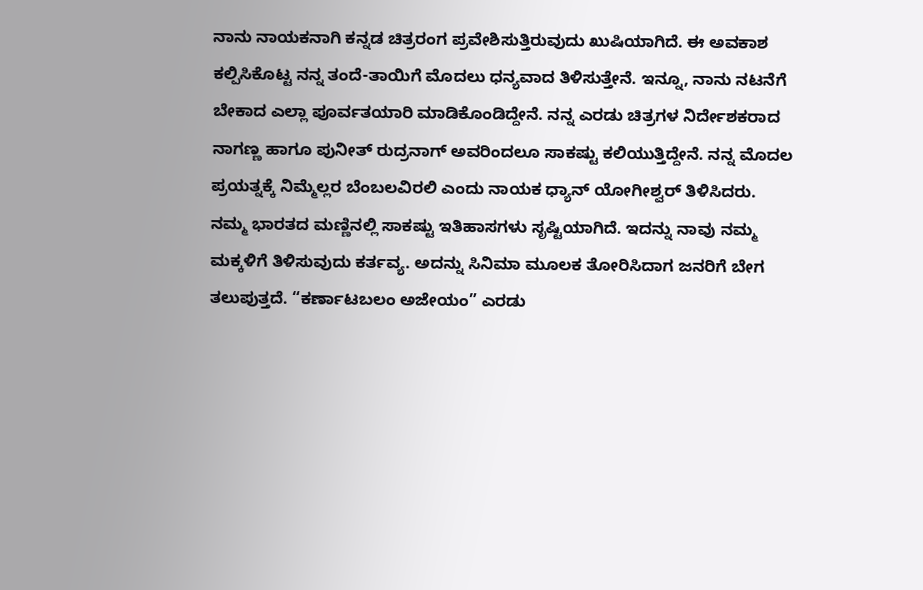ನಾನು ನಾಯಕನಾಗಿ ಕನ್ನಡ ಚಿತ್ರರಂಗ ಪ್ರವೇಶಿಸುತ್ತಿರುವುದು ಖುಷಿಯಾಗಿದೆ. ಈ ಅವಕಾಶ ಕಲ್ಪಿಸಿಕೊಟ್ಟ ನನ್ನ ತಂದೆ-ತಾಯಿಗೆ ಮೊದಲು ಧನ್ಯವಾದ ತಿಳಿಸುತ್ತೇನೆ. ಇನ್ನೂ, ನಾನು ನಟನೆಗೆ ಬೇಕಾದ ಎಲ್ಲಾ ಪೂರ್ವತಯಾರಿ ಮಾಡಿಕೊಂಡಿದ್ದೇನೆ. ನನ್ನ ಎರಡು ಚಿತ್ರಗಳ ನಿರ್ದೇಶಕರಾದ ನಾಗಣ್ಣ ಹಾಗೂ ಪುನೀತ್ ರುದ್ರನಾಗ್ ಅವರಿಂದಲೂ ಸಾಕಷ್ಟು ಕಲಿಯುತ್ತಿದ್ದೇನೆ. ನನ್ನ ಮೊದಲ ಪ್ರಯತ್ನಕ್ಕೆ ನಿಮ್ಮೆಲ್ಲರ ಬೆಂಬಲವಿರಲಿ ಎಂದು ನಾಯಕ ಧ್ಯಾನ್ ಯೋಗೀಶ್ವರ್ ತಿಳಿಸಿದರು.
ನಮ್ಮ ಭಾರತದ ಮಣ್ಣಿನಲ್ಲಿ ಸಾಕಷ್ಟು ಇತಿಹಾಸಗಳು ಸೃಷ್ಟಿಯಾಗಿದೆ. ಇದನ್ನು ನಾವು ನಮ್ಮ ಮಕ್ಕಳಿಗೆ ತಿಳಿಸುವುದು ಕರ್ತವ್ಯ. ಅದನ್ನು ಸಿನಿಮಾ ಮೂಲಕ ತೋರಿಸಿದಾಗ ಜನರಿಗೆ ಬೇಗ ತಲುಪುತ್ತದೆ. “ಕರ್ಣಾಟಬಲಂ ಅಜೇಯಂ” ಎರಡು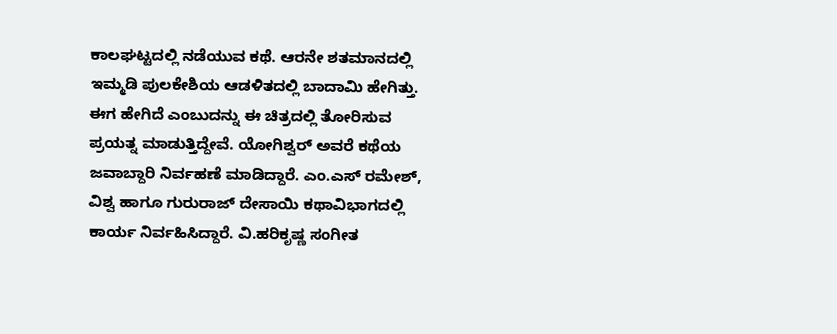ಕಾಲಘಟ್ಟದಲ್ಲಿ ನಡೆಯುವ ಕಥೆ. ಆರನೇ ಶತಮಾನದಲ್ಲಿ ಇಮ್ಮಡಿ ಪುಲಕೇಶಿಯ ಆಡಳಿತದಲ್ಲಿ ಬಾದಾಮಿ ಹೇಗಿತ್ತು. ಈಗ ಹೇಗಿದೆ ಎಂಬುದನ್ನು ಈ ಚಿತ್ರದಲ್ಲಿ ತೋರಿಸುವ ಪ್ರಯತ್ನ ಮಾಡುತ್ತಿದ್ದೇವೆ. ಯೋಗಿಶ್ವರ್ ಅವರೆ ಕಥೆಯ ಜವಾಬ್ದಾರಿ ನಿರ್ವಹಣೆ ಮಾಡಿದ್ದಾರೆ. ಎಂ.ಎಸ್ ರಮೇಶ್, ವಿಶ್ವ ಹಾಗೂ ಗುರುರಾಜ್ ದೇಸಾಯಿ ಕಥಾವಿಭಾಗದಲ್ಲಿ ಕಾರ್ಯ ನಿರ್ವಹಿಸಿದ್ದಾರೆ. ವಿ.ಹರಿಕೃಷ್ಣ ಸಂಗೀತ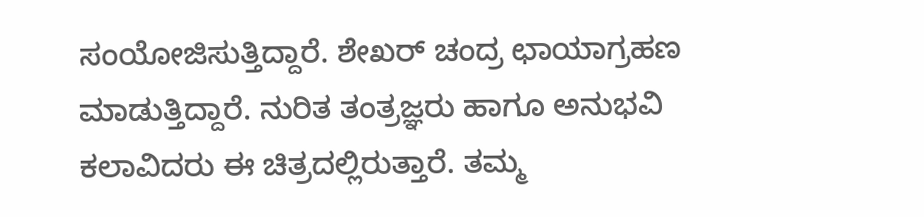ಸಂಯೋಜಿಸುತ್ತಿದ್ದಾರೆ. ಶೇಖರ್ ಚಂದ್ರ ಛಾಯಾಗ್ರಹಣ ಮಾಡುತ್ತಿದ್ದಾರೆ. ನುರಿತ ತಂತ್ರಜ್ಞರು ಹಾಗೂ ಅನುಭವಿ ಕಲಾವಿದರು ಈ ಚಿತ್ರದಲ್ಲಿರುತ್ತಾರೆ. ತಮ್ಮ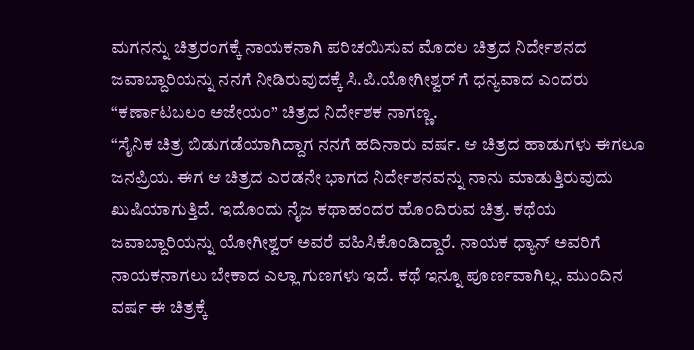ಮಗನನ್ನು ಚಿತ್ರರಂಗಕ್ಕೆ ನಾಯಕನಾಗಿ ಪರಿಚಯಿಸುವ ಮೊದಲ ಚಿತ್ರದ ನಿರ್ದೇಶನದ ಜವಾಬ್ದಾರಿಯನ್ನು ನನಗೆ ನೀಡಿರುವುದಕ್ಕೆ ಸಿ.ಪಿ.ಯೋಗೀಶ್ವರ್ ಗೆ ಧನ್ಯವಾದ ಎಂದರು “ಕರ್ಣಾಟಬಲಂ ಅಜೇಯಂ” ಚಿತ್ರದ ನಿರ್ದೇಶಕ ನಾಗಣ್ಣ.
“ಸೈನಿಕ ಚಿತ್ರ ಬಿಡುಗಡೆಯಾಗಿದ್ದಾಗ ನನಗೆ ಹದಿನಾರು ವರ್ಷ. ಆ ಚಿತ್ರದ ಹಾಡುಗಳು ಈಗಲೂ ಜನಪ್ರಿಯ. ಈಗ ಆ ಚಿತ್ರದ ಎರಡನೇ ಭಾಗದ ನಿರ್ದೇಶನವನ್ನು ನಾನು ಮಾಡುತ್ತಿರುವುದು ಖುಷಿಯಾಗುತ್ತಿದೆ. ಇದೊಂದು ನೈಜ ಕಥಾಹಂದರ ಹೊಂದಿರುವ ಚಿತ್ರ. ಕಥೆಯ ಜವಾಬ್ದಾರಿಯನ್ನು ಯೋಗೀಶ್ವರ್ ಅವರೆ ವಹಿಸಿಕೊಂಡಿದ್ದಾರೆ. ನಾಯಕ ಧ್ಯಾನ್ ಅವರಿಗೆ ನಾಯಕನಾಗಲು ಬೇಕಾದ ಎಲ್ಲಾ ಗುಣಗಳು ಇದೆ. ಕಥೆ ಇನ್ನೂ ಪೂರ್ಣವಾಗಿಲ್ಲ. ಮುಂದಿನ ವರ್ಷ ಈ ಚಿತ್ರಕ್ಕೆ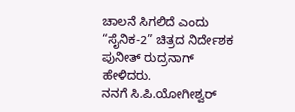ಚಾಲನೆ ಸಿಗಲಿದೆ ಎಂದು “ಸೈನಿಕ-2” ಚಿತ್ರದ ನಿರ್ದೇಶಕ ಪುನೀತ್ ರುದ್ರನಾಗ್ ಹೇಳಿದರು.
ನನಗೆ ಸಿ.ಪಿ.ಯೋಗೀಶ್ವರ್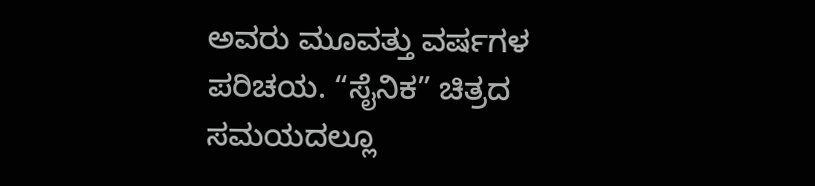ಅವರು ಮೂವತ್ತು ವರ್ಷಗಳ ಪರಿಚಯ. “ಸೈನಿಕ” ಚಿತ್ರದ ಸಮಯದಲ್ಲೂ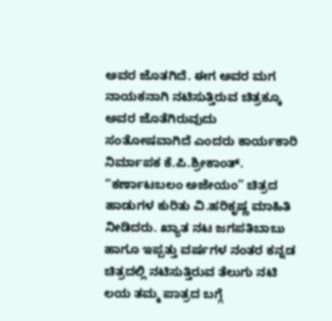ಅವರ ಜೊತಗಿದೆ. ಈಗ ಅವರ ಮಗ ನಾಯಕನಾಗಿ ನಟಿಸುತ್ತಿರುವ ಚಿತ್ರಕ್ಕೂ ಅವರ ಜೊತೆಗಿರುವುದು ಸಂತೋಷವಾಗಿದೆ ಎಂದರು ಕಾರ್ಯಕಾರಿ ನಿರ್ಮಾಪಕ ಕೆ.ಪಿ.ಶ್ರೀಕಾಂತ್. “ಕರ್ಣಾಟಬಲಂ ಅಜೇಯಂ” ಚಿತ್ರದ ಹಾಡುಗಳ ಕುರಿತು ವಿ.ಹರಿಕೃಷ್ಣ ಮಾಹಿತಿ ನೀಡಿದರು. ಖ್ಯಾತ ನಟ ಜಗಪತಿಬಾಬು ಹಾಗೂ ಇಪ್ಪತ್ತು ವರ್ಷಗಳ ನಂತರ ಕನ್ನಡ ಚಿತ್ರದಲ್ಲಿ ನಟಿಸುತ್ತಿರುವ ತೆಲುಗು ನಟಿ ಲಯ ತಮ್ಮ ಪಾತ್ರದ ಬಗ್ಗೆ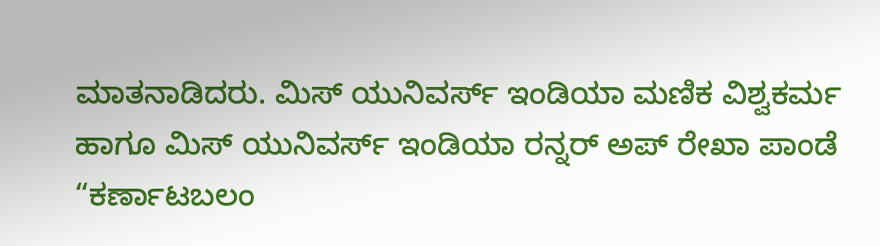ಮಾತನಾಡಿದರು. ಮಿಸ್ ಯುನಿವರ್ಸ್ ಇಂಡಿಯಾ ಮಣಿಕ ವಿಶ್ವಕರ್ಮ ಹಾಗೂ ಮಿಸ್ ಯುನಿವರ್ಸ್ ಇಂಡಿಯಾ ರನ್ನರ್ ಅಪ್ ರೇಖಾ ಪಾಂಡೆ “ಕರ್ಣಾಟಬಲಂ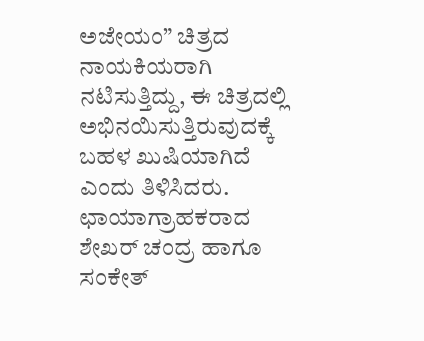ಅಜೇಯಂ” ಚಿತ್ರದ ನಾಯಕಿಯರಾಗಿ ನಟಿಸುತ್ತಿದ್ದು, ಈ ಚಿತ್ರದಲ್ಲಿ ಅಭಿನಯಿಸುತ್ತಿರುವುದಕ್ಕೆ ಬಹಳ ಖುಷಿಯಾಗಿದೆ ಎಂದು ತಿಳಿಸಿದರು. ಛಾಯಾಗ್ರಾಹಕರಾದ ಶೇಖರ್ ಚಂದ್ರ ಹಾಗೂ ಸಂಕೇತ್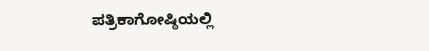ಪತ್ರಿಕಾಗೋಷ್ಠಿಯಲ್ಲಿ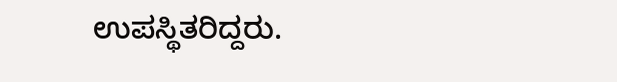ಉಪಸ್ಥಿತರಿದ್ದರು.